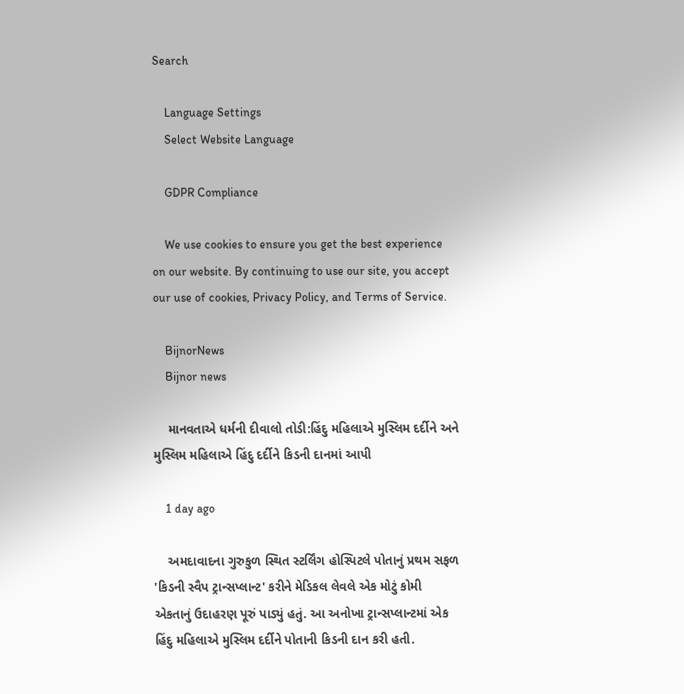Search

    Language Settings
    Select Website Language

    GDPR Compliance

    We use cookies to ensure you get the best experience on our website. By continuing to use our site, you accept our use of cookies, Privacy Policy, and Terms of Service.

    BijnorNews
    Bijnor news

    માનવતાએ ધર્મની દીવાલો તોડી:હિંદુ મહિલાએ મુસ્લિમ દર્દીને અને મુસ્લિમ મહિલાએ હિંદુ દર્દીને કિડની દાનમાં આપી

    1 day ago

    અમદાવાદના ગુરુકુળ સ્થિત સ્ટર્લિંગ હોસ્પિટલે પોતાનું પ્રથમ સફળ 'કિડની સ્વૈપ ટ્રાન્સપ્લાન્ટ' કરીને મેડિકલ લેવલે એક મોટું કોમી એકતાનું ઉદાહરણ પૂરું પાડ્યું હતું. આ અનોખા ટ્રાન્સપ્લાન્ટમાં એક હિંદુ મહિલાએ મુસ્લિમ દર્દીને પોતાની કિડની દાન કરી હતી.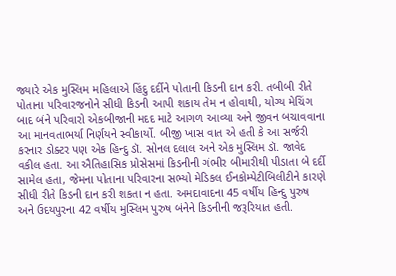જ્યારે એક મુસ્લિમ મહિલાએ હિંદુ દર્દીને પોતાની કિડની દાન કરી. તબીબી રીતે પોતાના પરિવારજનોને સીધી કિડની આપી શકાય તેમ ન હોવાથી, યોગ્ય મેચિંગ બાદ બંને પરિવારો એકબીજાની મદદ માટે આગળ આવ્યા અને જીવન બચાવવાના આ માનવતાભર્યા નિર્ણયને સ્વીકાર્યો. બીજી ખાસ વાત એ હતી કે આ સર્જરી કરનાર ડોક્ટર પણ એક હિન્દુ ડૉ. સોનલ દલાલ અને એક મુસ્લિમ ડૉ. જાવેદ વકીલ હતા. આ ઐતિહાસિક પ્રોસેસમાં કિડનીની ગંભીર બીમારીથી પીડાતા બે દર્દી સામેલ હતા, જેમના પોતાના પરિવારના સભ્યો મેડિકલ ઈનકોમ્પેટીબિલીટીને કારણે સીધી રીતે કિડની દાન કરી શકતા ન હતા. અમદાવાદના 45 વર્ષીય હિન્દુ પુરુષ અને ઉદયપુરના 42 વર્ષીય મુસ્લિમ પુરુષ બંનેને કિડનીની જરૂરિયાત હતી.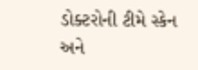ડોક્ટરોની ટીમે સ્કેન અને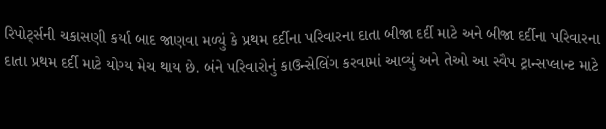રિપોર્ટ્સની ચકાસણી કર્યા બાદ જાણવા મળ્યું કે પ્રથમ દર્દીના પરિવારના દાતા બીજા દર્દી માટે અને બીજા દર્દીના પરિવારના દાતા પ્રથમ દર્દી માટે યોગ્ય મેચ થાય છે. બંને પરિવારોનું કાઉન્સેલિંગ કરવામાં આવ્યું અને તેઓ આ સ્વૈપ ટ્રાન્સપ્લાન્ટ માટે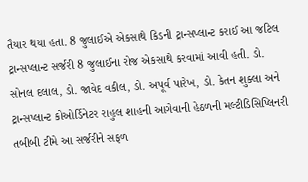તૈયાર થયા હતા. 8 જુલાઈએ એકસાથે કિડની ટ્રાન્સપ્લાન્ટ કરાઈ આ જટિલ ટ્રાન્સપ્લાન્ટ સર્જરી 8 જુલાઈના રોજ એકસાથે કરવામાં આવી હતી. ડો. સોનલ દલાલ, ડો. જાવેદ વકીલ, ડો. અપૂર્વ પારેખ, ડો. કેતન શુક્લા અને ટ્રાન્સપ્લાન્ટ કોઓર્ડિનેટર રાહુલ શાહની આગેવાની હેઠળની મલ્ટીડિસિપ્લિનરી તબીબી ટીમે આ સર્જરીને સફળ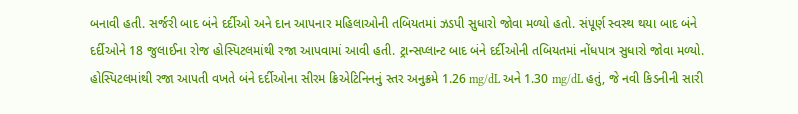બનાવી હતી. સર્જરી બાદ બંને દર્દીઓ અને દાન આપનાર મહિલાઓની તબિયતમાં ઝડપી સુધારો જોવા મળ્યો હતો. સંપૂર્ણ સ્વસ્થ થયા બાદ બંને દર્દીઓને 18 જુલાઈના રોજ હોસ્પિટલમાંથી રજા આપવામાં આવી હતી. ટ્રાન્સપ્લાન્ટ બાદ બંને દર્દીઓની તબિયતમાં નોંધપાત્ર સુધારો જોવા મળ્યો. હોસ્પિટલમાંથી રજા આપતી વખતે બંને દર્દીઓના સીરમ ક્રિએટિનિનનું સ્તર અનુક્રમે 1.26 mg/dL અને 1.30 mg/dL હતું, જે નવી કિડનીની સારી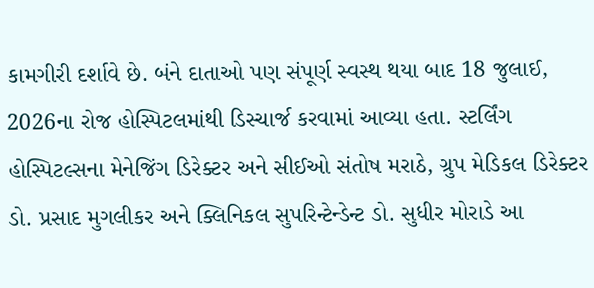કામગીરી દર્શાવે છે. બંને દાતાઓ પણ સંપૂર્ણ સ્વસ્થ થયા બાદ 18 જુલાઈ, 2026ના રોજ હોસ્પિટલમાંથી ડિસ્ચાર્જ કરવામાં આવ્યા હતા. સ્ટર્લિંગ હોસ્પિટલ્સના મેનેજિંગ ડિરેક્ટર અને સીઈઓ સંતોષ મરાઠે, ગ્રુપ મેડિકલ ડિરેક્ટર ડો. પ્રસાદ મુગલીકર અને ક્લિનિકલ સુપરિન્ટેન્ડેન્ટ ડો. સુધીર મોરાડે આ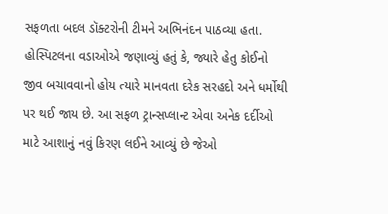સફળતા બદલ ડૉક્ટરોની ટીમને અભિનંદન પાઠવ્યા હતા. હોસ્પિટલના વડાઓએ જણાવ્યું હતું કે, જ્યારે હેતુ કોઈનો જીવ બચાવવાનો હોય ત્યારે માનવતા દરેક સરહદો અને ધર્મોથી પર થઈ જાય છે. આ સફળ ટ્રાન્સપ્લાન્ટ એવા અનેક દર્દીઓ માટે આશાનું નવું કિરણ લઈને આવ્યું છે જેઓ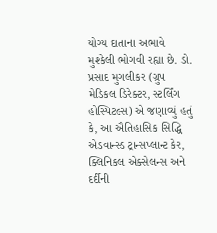યોગ્ય દાતાના અભાવે મુશ્કેલી ભોગવી રહ્યા છે. ડો. પ્રસાદ મુગલીકર (ગ્રુપ મેડિકલ ડિરેક્ટર, સ્ટર્લિંગ હોસ્પિટલ્સ) એ જણાવ્યું હતું કે, આ ઐતિહાસિક સિદ્ધિ એડવાન્સ્ડ ટ્રાન્સપ્લાન્ટ કેર, ક્લિનિકલ એક્સેલન્સ અને દર્દીની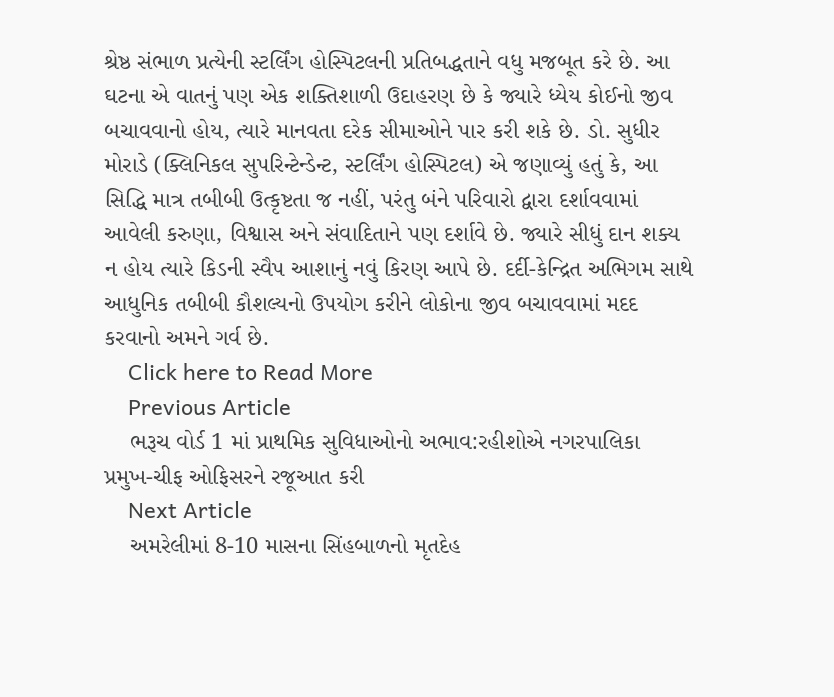શ્રેષ્ઠ સંભાળ પ્રત્યેની સ્ટર્લિંગ હોસ્પિટલની પ્રતિબદ્ધતાને વધુ મજબૂત કરે છે. આ ઘટના એ વાતનું પણ એક શક્તિશાળી ઉદાહરણ છે કે જ્યારે ધ્યેય કોઈનો જીવ બચાવવાનો હોય, ત્યારે માનવતા દરેક સીમાઓને પાર કરી શકે છે. ડો. સુધીર મોરાડે (ક્લિનિકલ સુપરિન્ટેન્ડેન્ટ, સ્ટર્લિંગ હોસ્પિટલ) એ જણાવ્યું હતું કે, આ સિદ્ધિ માત્ર તબીબી ઉત્કૃષ્ટતા જ નહીં, પરંતુ બંને પરિવારો દ્વારા દર્શાવવામાં આવેલી કરુણા, વિશ્વાસ અને સંવાદિતાને પણ દર્શાવે છે. જ્યારે સીધું દાન શક્ય ન હોય ત્યારે કિડની સ્વૈપ આશાનું નવું કિરણ આપે છે. દર્દી-કેન્દ્રિત અભિગમ સાથે આધુનિક તબીબી કૌશલ્યનો ઉપયોગ કરીને લોકોના જીવ બચાવવામાં મદદ કરવાનો અમને ગર્વ છે.
    Click here to Read More
    Previous Article
    ભરૂચ વોર્ડ 1 માં પ્રાથમિક સુવિધાઓનો અભાવ:રહીશોએ નગરપાલિકા પ્રમુખ-ચીફ ઓફિસરને રજૂઆત કરી
    Next Article
    અમરેલીમાં 8-10 માસના સિંહબાળનો મૃતદેહ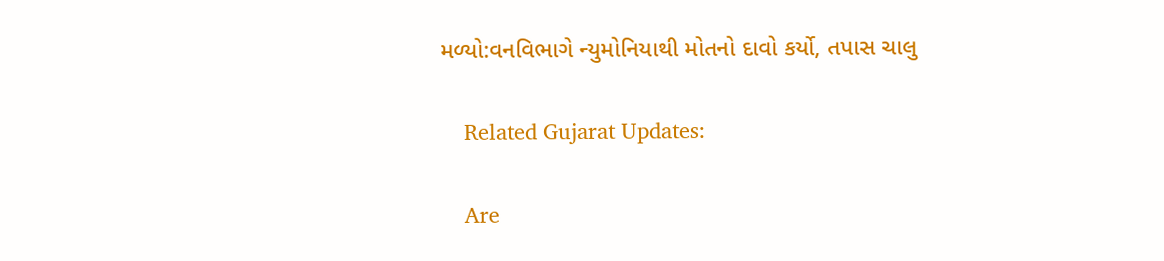મળ્યો:વનવિભાગે ન્યુમોનિયાથી મોતનો દાવો કર્યો, તપાસ ચાલુ

    Related Gujarat Updates:

    Are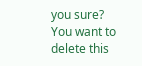you sure? You want to delete this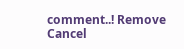comment..! Remove Cancel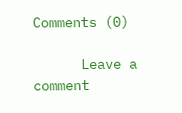Comments (0)

      Leave a comment